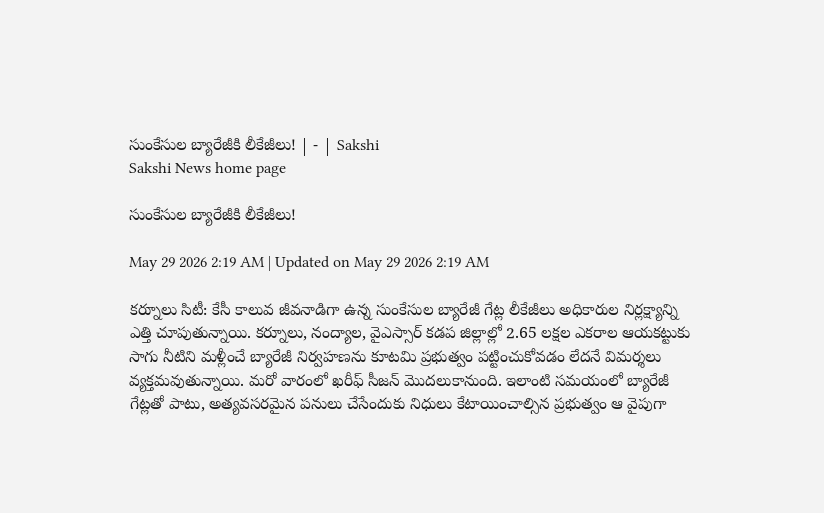సుంకేసుల బ్యారేజీకి లీకేజీలు! | - | Sakshi
Sakshi News home page

సుంకేసుల బ్యారేజీకి లీకేజీలు!

May 29 2026 2:19 AM | Updated on May 29 2026 2:19 AM

కర్నూలు సిటీ: కేసీ కాలువ జీవనాడిగా ఉన్న సుంకేసుల బ్యారేజీ గేట్ల లీకేజీలు అధికారుల నిర్లక్ష్యాన్ని ఎత్తి చూపుతున్నాయి. కర్నూలు, నంద్యాల, వైఎస్సార్‌ కడప జిల్లాల్లో 2.65 లక్షల ఎకరాల ఆయకట్టుకు సాగు నీటిని మళ్లీంచే బ్యారేజీ నిర్వహణను కూటమి ప్రభుత్వం పట్టించుకోవడం లేదనే విమర్శలు వ్యక్తమవుతున్నాయి. మరో వారంలో ఖరీఫ్‌ సీజన్‌ మొదలుకానుంది. ఇలాంటి సమయంలో బ్యారేజీ గేట్లతో పాటు, అత్యవసరమైన పనులు చేసేందుకు నిధులు కేటాయించాల్సిన ప్రభుత్వం ఆ వైపుగా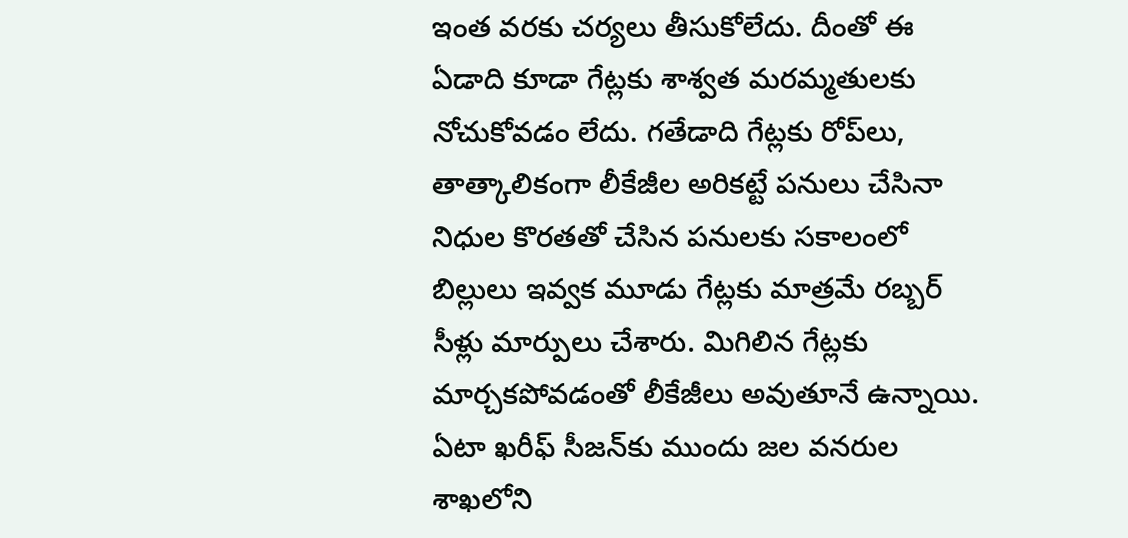ఇంత వరకు చర్యలు తీసుకోలేదు. దీంతో ఈ ఏడాది కూడా గేట్లకు శాశ్వత మరమ్మతులకు నోచుకోవడం లేదు. గతేడాది గేట్లకు రోప్‌లు, తాత్కాలికంగా లీకేజీల అరికట్టే పనులు చేసినా నిధుల కొరతతో చేసిన పనులకు సకాలంలో బిల్లులు ఇవ్వక మూడు గేట్లకు మాత్రమే రబ్బర్‌ సీళ్లు మార్పులు చేశారు. మిగిలిన గేట్లకు మార్చకపోవడంతో లీకేజీలు అవుతూనే ఉన్నాయి. ఏటా ఖరీఫ్‌ సీజన్‌కు ముందు జల వనరుల శాఖలోని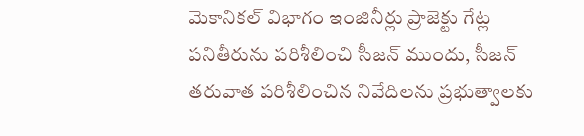మెకానికల్‌ విభాగం ఇంజినీర్లు ప్రాజెక్టు గేట్ల పనితీరును పరిశీలించి సీజన్‌ ముందు, సీజన్‌ తరువాత పరిశీలించిన నివేదిలను ప్రభుత్వాలకు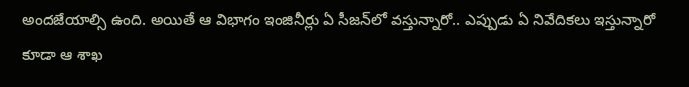అందజేయాల్సి ఉంది. అయితే ఆ విభాగం ఇంజినీర్లు ఏ సీజన్‌లో వస్తున్నారో.. ఎప్పుడు ఏ నివేదికలు ఇస్తున్నారో కూడా ఆ శాఖ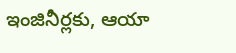ఇంజినీర్లకు, ఆయా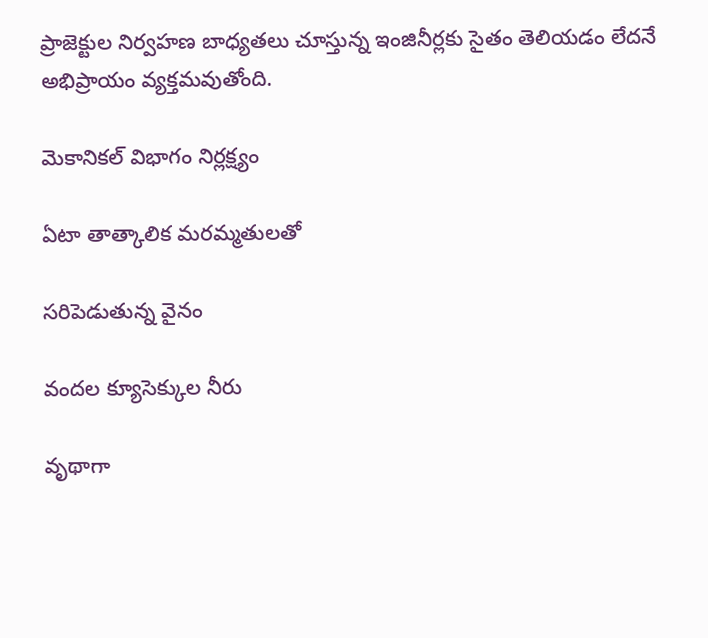ప్రాజెక్టుల నిర్వహణ బాధ్యతలు చూస్తున్న ఇంజినీర్లకు సైతం తెలియడం లేదనే అభిప్రాయం వ్యక్తమవుతోంది.

మెకానికల్‌ విభాగం నిర్లక్ష్యం

ఏటా తాత్కాలిక మరమ్మతులతో

సరిపెడుతున్న వైనం

వందల క్యూసెక్కుల నీరు

వృథాగా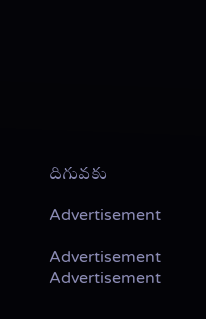దిగువకు

Advertisement

Advertisement
Advertisement